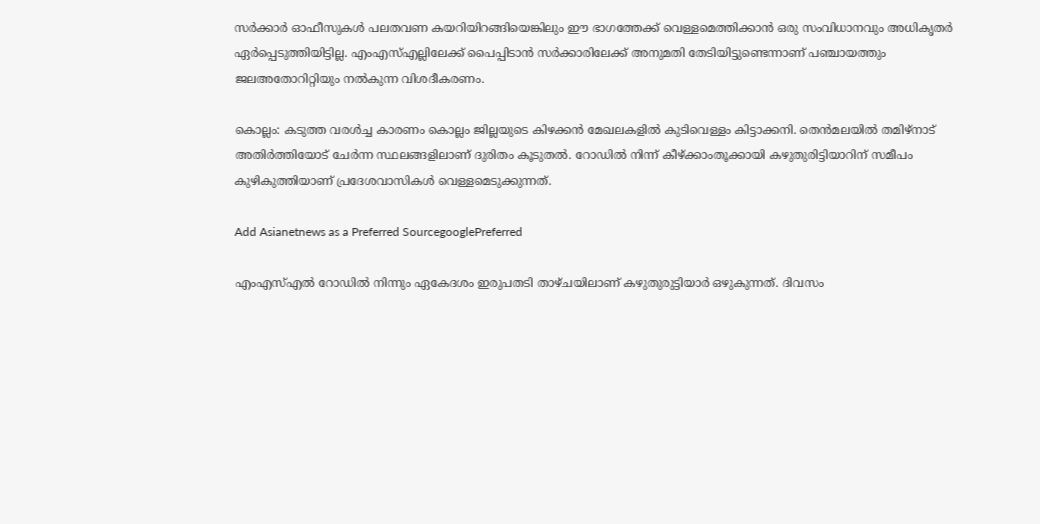സര്‍ക്കാര്‍ ഓഫീസുകള്‍ പലതവണ കയറിയിറങ്ങിയെങ്കിലും ഈ ഭാഗത്തേക്ക് വെള്ളമെത്തിക്കാൻ ഒരു സംവിധാനവും അധികൃതര്‍ ഏര്‍പ്പെടുത്തിയിട്ടില്ല. എംഎസ്എല്ലിലേക്ക് പൈപ്പിടാൻ സര്‍ക്കാരിലേക്ക് അനുമതി തേടിയിട്ടുണ്ടെന്നാണ് പഞ്ചായത്തും ജലഅതോറിറ്റിയും നല്‍കുന്ന വിശദീകരണം.

കൊല്ലം: കടുത്ത വരള്‍ച്ച കാരണം കൊല്ലം ജില്ലയുടെ കിഴക്കൻ മേഖലകളില്‍ കുടിവെള്ളം കിട്ടാക്കനി. തെൻമലയില്‍ തമിഴ്നാട് അതിര്‍ത്തിയോട് ചേര്‍ന്ന സ്ഥലങ്ങളിലാണ് ദുരിതം കൂടുതൽ. റോഡില്‍ നിന്ന് കീഴ്ക്കാംതൂക്കായി കഴുതുരിട്ടിയാറിന് സമീപം കുഴികുത്തിയാണ് പ്രദേശവാസികള്‍ വെള്ളമെടുക്കുന്നത്.

Add Asianetnews as a Preferred SourcegooglePreferred

എംഎസ്എല്‍ റോഡില്‍ നിന്നും ഏകേദശം ഇരുപതടി താഴ്ചയിലാണ് കഴുതുരുട്ടിയാര്‍ ഒഴുകുന്നത്. ദിവസം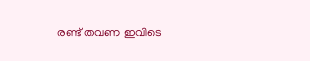രണ്ട് തവണ ഇവിടെ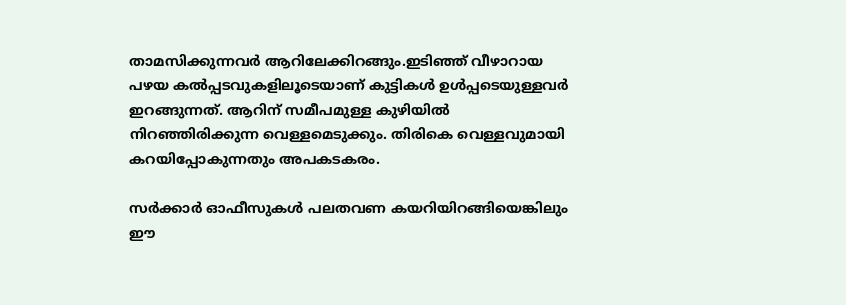താമസിക്കുന്നവര്‍ ആറിലേക്കിറങ്ങും.ഇടിഞ്ഞ് വീഴാറായ പഴയ കല്‍പ്പടവുകളിലൂടെയാണ് കുട്ടികള്‍ ഉള്‍പ്പടെയുള്ളവര്‍ ഇറങ്ങുന്നത്. ആറിന് സമീപമുള്ള കുഴിയില്‍ നിറഞ്ഞിരിക്കുന്ന വെള്ളമെടുക്കും. തിരികെ വെള്ളവുമായി കറയിപ്പോകുന്നതും അപകടകരം.

സര്‍ക്കാര്‍ ഓഫീസുകള്‍ പലതവണ കയറിയിറങ്ങിയെങ്കിലും ഈ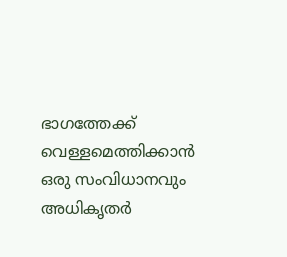ഭാഗത്തേക്ക് വെള്ളമെത്തിക്കാൻ ഒരു സംവിധാനവും അധികൃതര്‍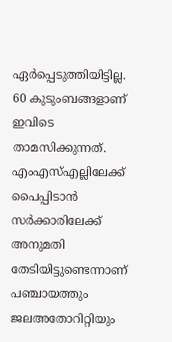ഏര്‍പ്പെടുത്തിയിട്ടില്ല. 60 കുടുംബങ്ങളാണ് ഇവിടെ താമസിക്കുന്നത്. എംഎസ്എല്ലിലേക്ക് പൈപ്പിടാൻ സര്‍ക്കാരിലേക്ക് അനുമതി തേടിയിട്ടുണ്ടെന്നാണ് പഞ്ചായത്തും ജലഅതോറിറ്റിയും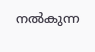നല്‍കുന്ന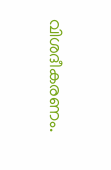വിശദീകരണം.